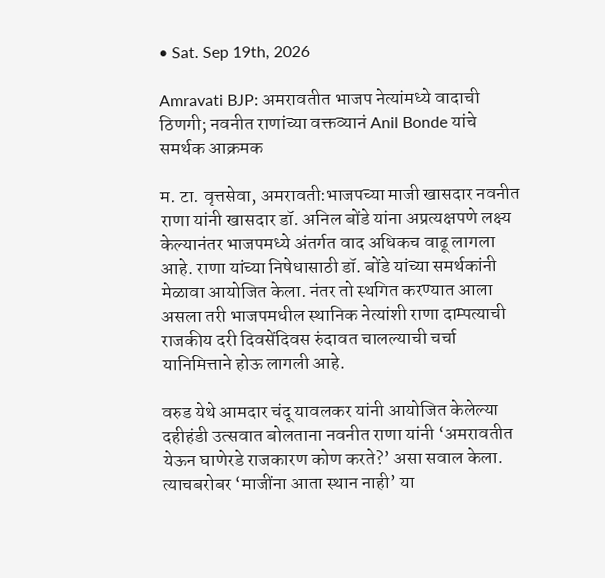• Sat. Sep 19th, 2026

Amravati BJP: अमरावतीत भाजप नेत्यांमध्ये वादाची ठिणगी; नवनीत राणांच्या वक्तव्यानं Anil Bonde यांचे समर्थक आक्रमक

म. टा. वृत्तसेवा, अमरावती:भाजपच्या माजी खासदार नवनीत राणा यांनी खासदार डॉ. अनिल बोंडे यांना अप्रत्यक्षपणे लक्ष्य केल्यानंतर भाजपमध्ये अंतर्गत वाद अधिकच वाढू लागला आहे. राणा यांच्या निषेधासाठी डॉ. बोंडे यांच्या समर्थकांनी मेळावा आयोजित केला. नंतर तो स्थगित करण्यात आला असला तरी भाजपमधील स्थानिक नेत्यांशी राणा दाम्पत्याची राजकीय दरी दिवसेंदिवस रुंदावत चालल्याची चर्चा यानिमित्ताने होऊ लागली आहे.

वरुड येथे आमदार चंदू यावलकर यांनी आयोजित केलेल्या दहीहंडी उत्सवात बोलताना नवनीत राणा यांनी ‘अमरावतीत येऊन घाणेरडे राजकारण कोण करते?’ असा सवाल केला. त्याचबरोबर ‘माजींना आता स्थान नाही’ या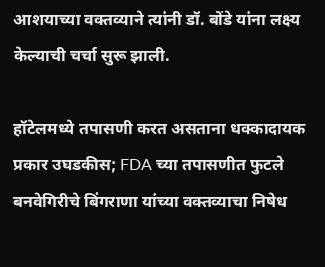आशयाच्या वक्तव्याने त्यांनी डॉ. बोंडे यांना लक्ष्य केल्याची चर्चा सुरू झाली.

हॉटेलमध्ये तपासणी करत असताना धक्कादायक प्रकार उघडकीस; FDA च्या तपासणीत फुटले बनवेगिरीचे बिंगराणा यांच्या वक्तव्याचा निषेध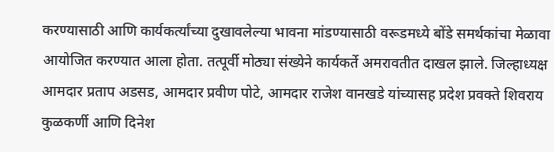करण्यासाठी आणि कार्यकर्त्यांच्या दुखावलेल्या भावना मांडण्यासाठी वरूडमध्ये बोंडे समर्थकांचा मेळावा आयोजित करण्यात आला होता. तत्पूर्वी मोठ्या संख्येने कार्यकर्ते अमरावतीत दाखल झाले. जिल्हाध्यक्ष आमदार प्रताप अडसड, आमदार प्रवीण पोटे, आमदार राजेश वानखडे यांच्यासह प्रदेश प्रवक्ते शिवराय कुळकर्णी आणि दिनेश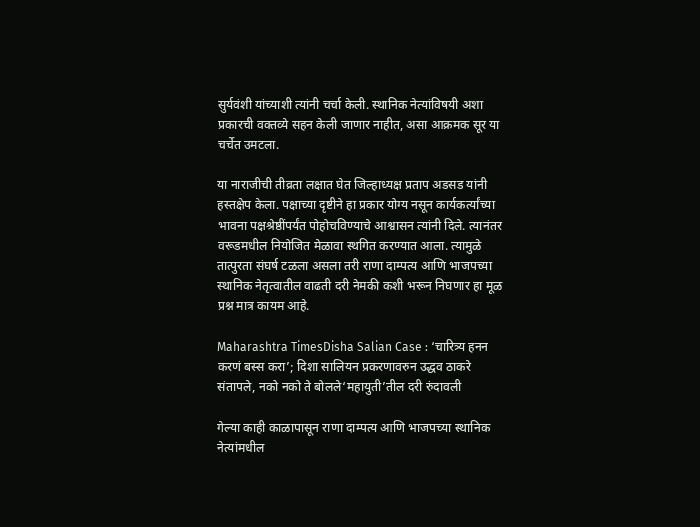सुर्यवंशी यांच्याशी त्यांनी चर्चा केली. स्थानिक नेत्यांविषयी अशा प्रकारची वक्तव्ये सहन केली जाणार नाहीत, असा आक्रमक सूर या चर्चेत उमटला.

या नाराजीची तीव्रता लक्षात घेत जिल्हाध्यक्ष प्रताप अडसड यांनी हस्तक्षेप केला. पक्षाच्या दृष्टीने हा प्रकार योग्य नसून कार्यकर्त्यांच्या भावना पक्षश्रेष्ठींपर्यंत पोहोचविण्याचे आश्वासन त्यांनी दिले. त्यानंतर वरूडमधील नियोजित मेळावा स्थगित करण्यात आला. त्यामुळे तात्पुरता संघर्ष टळला असला तरी राणा दाम्पत्य आणि भाजपच्या स्थानिक नेतृत्वातील वाढती दरी नेमकी कशी भरून निघणार हा मूळ प्रश्न मात्र कायम आहे.

Maharashtra TimesDisha Salian Case : ‘चारित्र्य हनन करणं बस्स करा’; दिशा सालियन प्रकरणावरुन उद्धव ठाकरे संतापले, नको नको ते बोलले‘महायुती’तील दरी रुंदावली

गेल्या काही काळापासून राणा दाम्पत्य आणि भाजपच्या स्थानिक नेत्यांमधील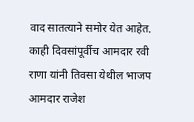वाद सातत्याने समोर येत आहेत. काही दिवसांपूर्वीच आमदार रवी राणा यांनी तिवसा येथील भाजप आमदार राजेश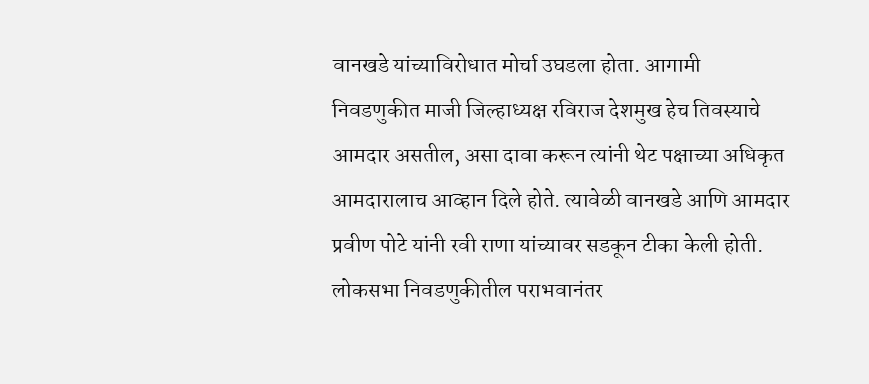वानखडे यांच्याविरोधात मोर्चा उघडला होता. आगामी निवडणुकीत माजी जिल्हाध्यक्ष रविराज देशमुख हेच तिवस्याचे आमदार असतील, असा दावा करून त्यांनी थेट पक्षाच्या अधिकृत आमदारालाच आव्हान दिले होते. त्यावेळी वानखडे आणि आमदार प्रवीण पोटे यांनी रवी राणा यांच्यावर सडकून टीका केली होती. लोकसभा निवडणुकीतील पराभवानंतर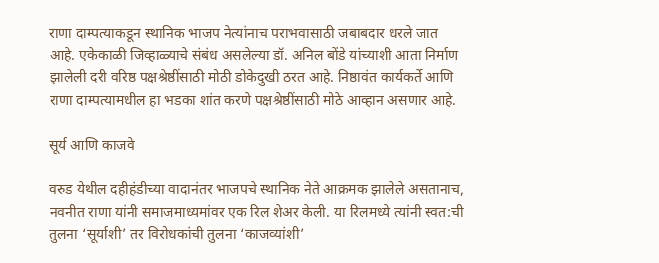राणा दाम्पत्याकडून स्थानिक भाजप नेत्यांनाच पराभवासाठी जबाबदार धरले जात आहे. एकेकाळी जिव्हाळ्याचे संबंध असलेल्या डॉ. अनिल बोंडे यांच्याशी आता निर्माण झालेली दरी वरिष्ठ पक्षश्रेष्ठींसाठी मोठी डोकेदुखी ठरत आहे. निष्ठावंत कार्यकर्ते आणि राणा दाम्पत्यामधील हा भडका शांत करणे पक्षश्रेष्ठींसाठी मोठे आव्हान असणार आहे.

सूर्य आणि काजवे

वरुड येथील दहीहंडीच्या वादानंतर भाजपचे स्थानिक नेते आक्रमक झालेले असतानाच, नवनीत राणा यांनी समाजमाध्यमांवर एक रिल शेअर केली. या रिलमध्ये त्यांनी स्वत:ची तुलना ‘सूर्याशी’ तर विरोधकांची तुलना ‘काजव्यांशी’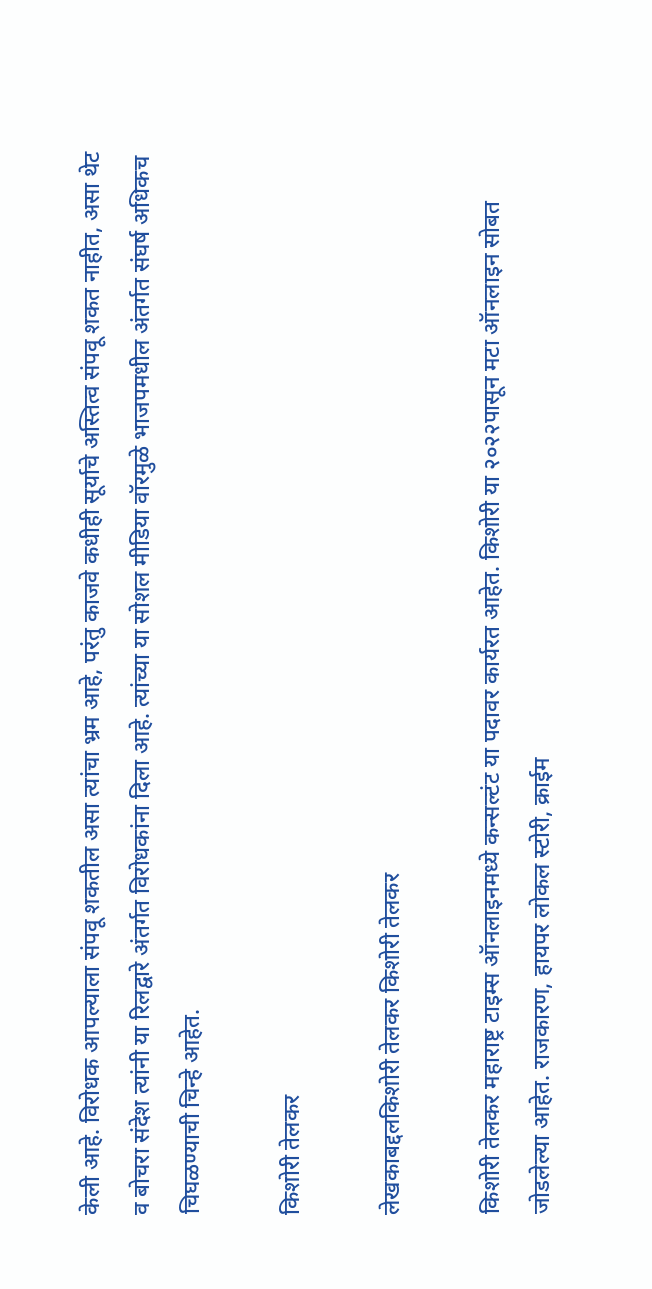केली आहे. विरोधक आपल्याला संपवू शकतील असा त्यांचा भ्रम आहे, परंतु काजवे कधीही सूर्याचे अस्तित्व संपवू शकत नाहीत, असा थेट व बोचरा संदेश त्यांनी या रिलद्वारे अंतर्गत विरोधकांना दिला आहे. त्यांच्या या सोशल मीडिया वॉरमुळे भाजपमधील अंतर्गत संघर्ष अधिकच चिघळण्याची चिन्हे आहेत.

किशोरी तेलकर

लेखकाबद्दलकिशोरी तेलकर किशोरी तेलकर

किशोरी तेलकर महाराष्ट्र टाइम्स ऑनलाइनमध्ये कन्सल्टंट या पदावर कार्यरत आहेत. किशोरी या २०२२पासून मटा ऑनलाइन सोबत जोडलेल्या आहेत. राजकारण, हायपर लोकल स्टोरी, क्राईम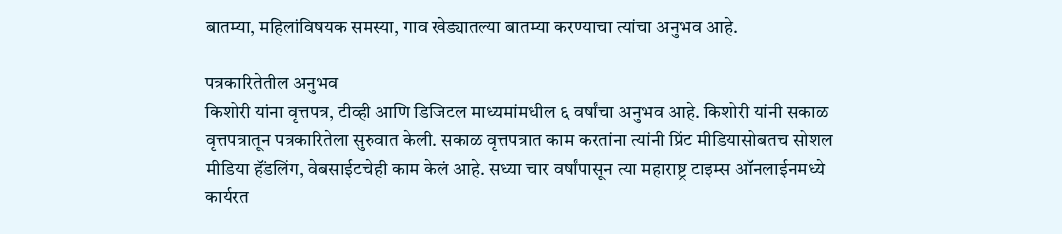बातम्या, महिलांविषयक समस्या, गाव खेड्यातल्या बातम्या करण्याचा त्यांचा अनुभव आहे.

पत्रकारितेतील अनुभव
किशोरी यांना वृत्तपत्र, टीव्ही आणि डिजिटल माध्यमांमधील ६ वर्षांचा अनुभव आहे. किशोरी यांनी सकाळ वृत्तपत्रातून पत्रकारितेला सुरुवात केली. सकाळ वृत्तपत्रात काम करतांना त्यांनी प्रिंट मीडियासोबतच सोशल मीडिया हॅंडलिंग, वेबसाईटचेही काम केलं आहे. सध्या चार वर्षांपासून त्या महाराष्ट्र टाइम्स ऑनलाईनमध्ये कार्यरत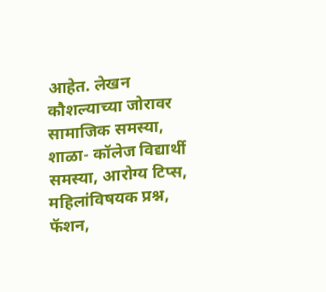आहेत. लेखन कौशल्याच्या जोरावर सामाजिक समस्या, शाळा- कॉलेज विद्यार्थी समस्या, आरोग्य टिप्स, महिलांविषयक प्रश्न, फॅशन,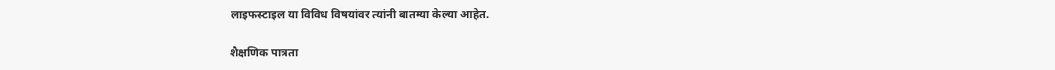लाइफस्टाइल या विविध विषयांवर त्यांनी बातम्या केल्या आहेत.

शैक्षणिक पात्रता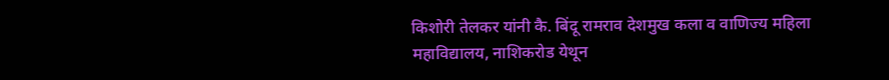किशोरी तेलकर यांनी कै. बिंदू रामराव देशमुख कला व वाणिज्य महिला महाविद्यालय, नाशिकरोड येथून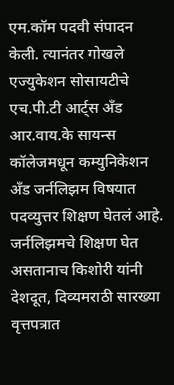एम.कॉम पदवी संपादन केली. त्यानंतर गोखले एज्युकेशन सोसायटीचे एच.पी.टी आर्ट्स अँड आर.वाय.के सायन्स कॉलेजमधून कम्युनिकेशन अँड जर्नलिझम विषयात पदव्युत्तर शिक्षण घेतलं आहे. जर्नलिझमचे शिक्षण घेत असतानाच किशोरी यांनी देशदूत, दिव्यमराठी सारख्या वृत्तपत्रात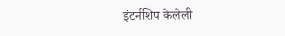इंटर्नशिप केलेली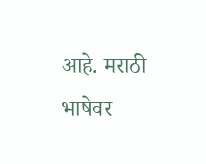आहे. मराठी भाषेवर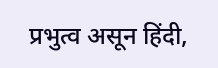प्रभुत्व असून हिंदी,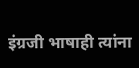इंग्रजी भाषाही त्यांना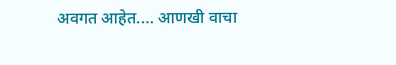अवगत आहेत.… आणखी वाचा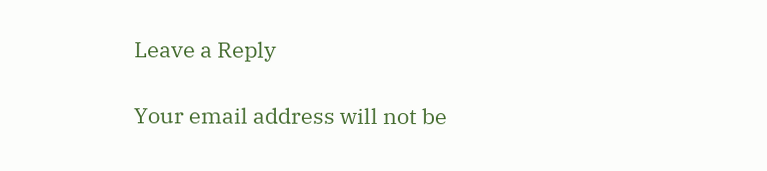Leave a Reply

Your email address will not be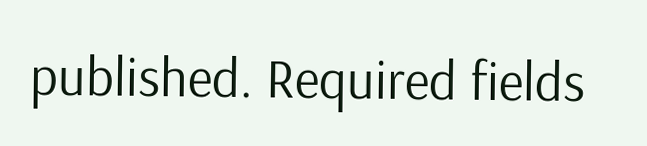published. Required fields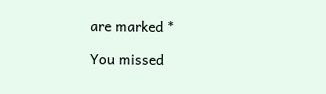are marked *

You missed